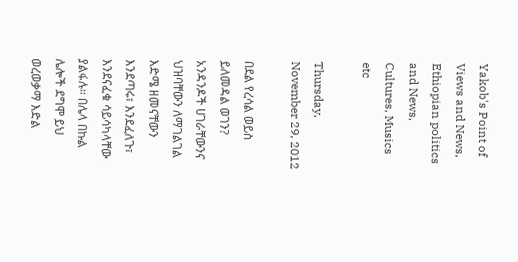Yakob's Point of Views and News, Ethiopian politics and News, Cultures, Musics etc

Thursday, November 29, 2012

በደል የረሳል ወይስ ይለመዳል ወገን? አንዳንዶች ሀገራቸውንና ህዝባቸውን ለማገልገል እድሜ ዘመናቸውን እንደጣሩ፣ እንደፈለጉ፣ እንደናፈቁ ሳይሳካላቸው ያልፋሉ። በሌላ በኩል ሌሎች ደግሞ ይህ ወረወቃማ እድል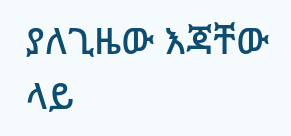ያለጊዜው እጃቸው ላይ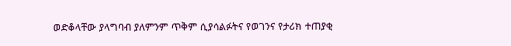ወድቆላቸው ያላግባብ ያለምንም ጥቅም ሲያሳልፉትና የወገንና የታሪክ ተጠያቂ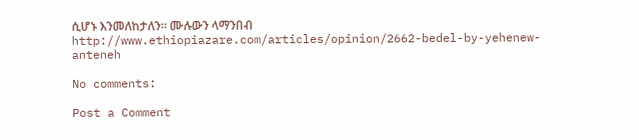ሲሆኑ እንመለከታለን። ሙሉውን ላማንበብ http://www.ethiopiazare.com/articles/opinion/2662-bedel-by-yehenew-anteneh

No comments:

Post a Comment